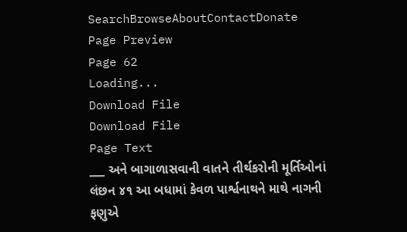SearchBrowseAboutContactDonate
Page Preview
Page 62
Loading...
Download File
Download File
Page Text
___ અને બાગાળાસવાની વાતને તીર્થકરોની મૂર્તિઓનાં લંછન ૪૧ આ બધામાં કેવળ પાર્શ્વનાથને માથે નાગની ફણુએ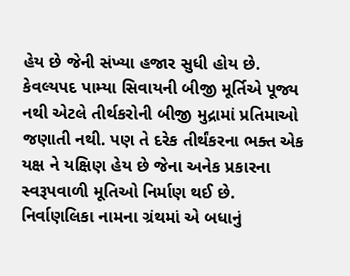હેય છે જેની સંખ્યા હજાર સુધી હોય છે. કેવલ્યપદ પામ્યા સિવાયની બીજી મૂર્તિએ પૂજ્ય નથી એટલે તીર્થકરોની બીજી મુદ્રામાં પ્રતિમાઓ જણાતી નથી. પણ તે દરેક તીર્થંકરના ભક્ત એક યક્ષ ને યક્ષિણ હેય છે જેના અનેક પ્રકારના સ્વરૂપવાળી મૂતિઓ નિર્માણ થઈ છે. નિર્વાણલિકા નામના ગ્રંથમાં એ બધાનું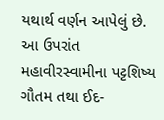યથાર્થ વર્ણન આપેલું છે. આ ઉપરાંત મહાવીરસ્વામીના પટ્ટશિષ્ય ગૌતમ તથા ઈદ-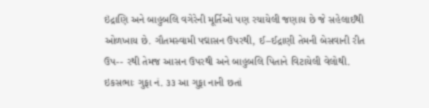ઇંદ્રાણિ અને બાહુબલિ વગેરેની મૂર્તિઓ પણ રચાયેલી જણાય છે જે સહેલાઈથી ઓળખાય છે. ગૌતમસ્વામી પદ્માસન ઉપરથી, ઈ–ઈદ્રાણી તેમની બેસવાની રીત ઉપ-- રથી તેમજ આસન ઉપરથી અને બાહુબલિ પિતાને વિટાયેલી વેલોથી. ઇકસભાઃ ગુફા નં. ૩૩ આ ગુફા નાની છતાં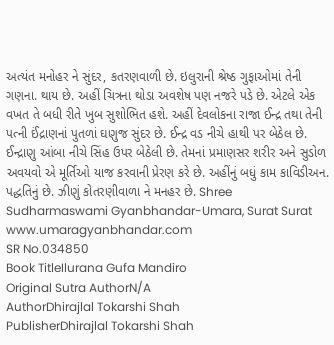અત્યંત મનોહર ને સુંદર, કતરણવાળી છે. ઇલુરાની શ્રેષ્ઠ ગુફાઓમાં તેની ગણના. થાય છે. અહીં ચિત્રના થોડા અવશેષ પણ નજરે પડે છે. એટલે એક વખત તે બધી રીતે ખુબ સુશોભિત હશે. અહીં દેવલોકના રાજા ઈન્દ્ર તથા તેની પત્ની ઈંદ્રાણનાં પુતળાં ઘણુજ સુંદર છે. ઈન્દ્ર વડ નીચે હાથી પર બેઠેલ છે. ઈન્દ્રાણુ આંબા નીચે સિંહ ઉપર બેઠેલી છે. તેમનાં પ્રમાણસર શરીર અને સુડોળ અવયવો એ મૂર્તિઓ યાજ કરવાની પ્રેરણ કરે છે. અહીંનું બધું કામ કાવિડીઅન. પદ્ધતિનું છે. ઝીણું કોતરણીવાળા ને મનહર છે. Shree Sudharmaswami Gyanbhandar-Umara, Surat Surat www.umaragyanbhandar.com
SR No.034850
Book TitleIlurana Gufa Mandiro
Original Sutra AuthorN/A
AuthorDhirajlal Tokarshi Shah
PublisherDhirajlal Tokarshi Shah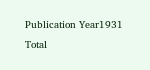Publication Year1931
Total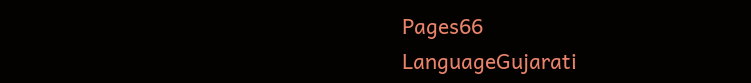Pages66
LanguageGujarati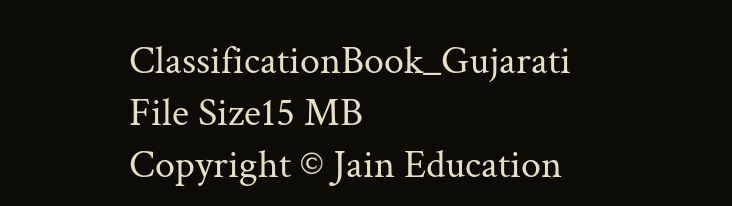ClassificationBook_Gujarati
File Size15 MB
Copyright © Jain Education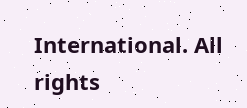International. All rights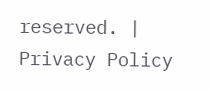reserved. | Privacy Policy